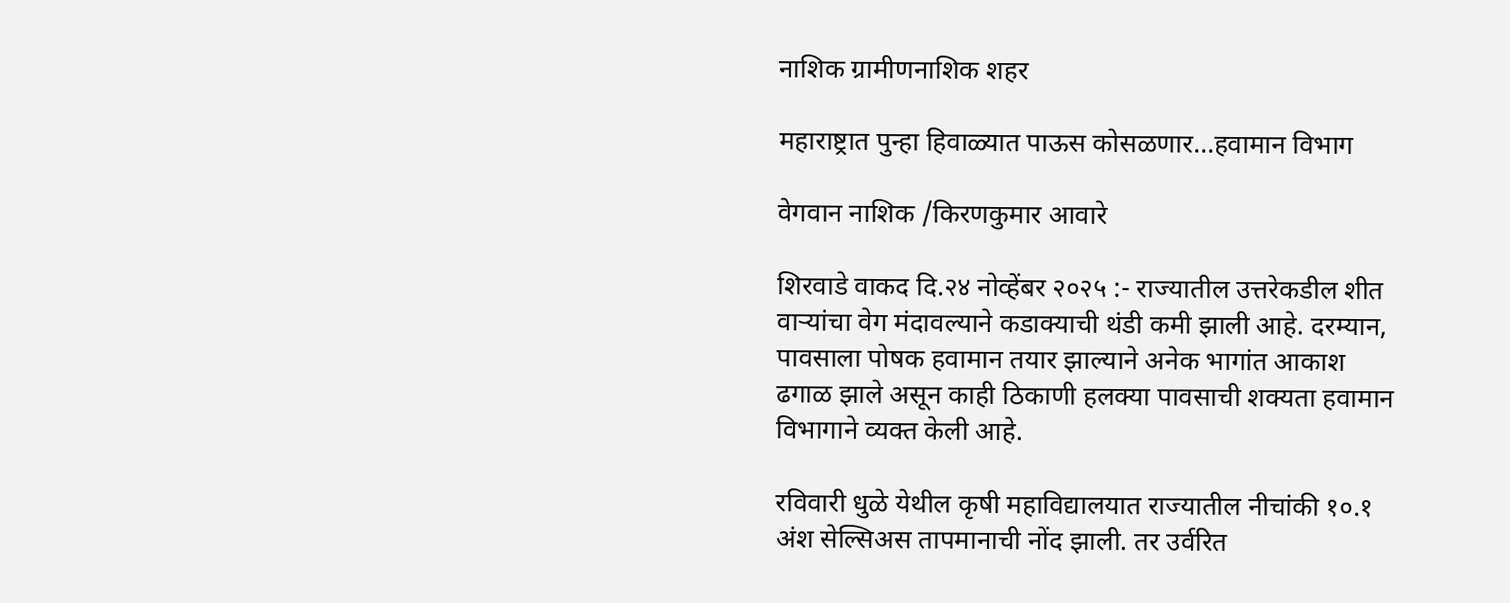नाशिक ग्रामीणनाशिक शहर

महाराष्ट्रात पुन्हा हिवाळ्यात पाऊस कोसळणार…हवामान विभाग

वेगवान नाशिक /किरणकुमार आवारे

शिरवाडे वाकद दि.२४ नोव्हेंबर २०२५ :- राज्यातील उत्तरेकडील शीत वाऱ्यांचा वेग मंदावल्याने कडाक्याची थंडी कमी झाली आहे. दरम्यान, पावसाला पोषक हवामान तयार झाल्याने अनेक भागांत आकाश ढगाळ झाले असून काही ठिकाणी हलक्या पावसाची शक्यता हवामान विभागाने व्यक्त केली आहे.

रविवारी धुळे येथील कृषी महाविद्यालयात राज्यातील नीचांकी १०.१ अंश सेल्सिअस तापमानाची नोंद झाली. तर उर्वरित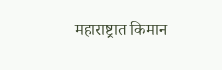महाराष्ट्रात किमान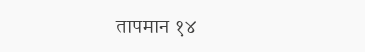तापमान १४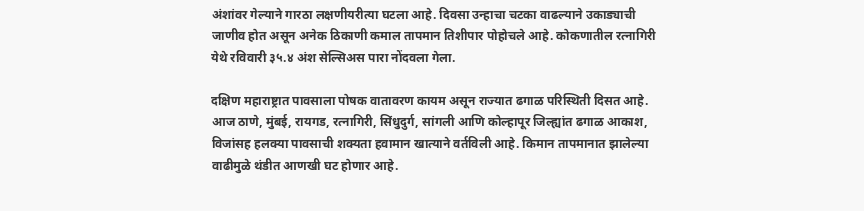अंशांवर गेल्याने गारठा लक्षणीयरीत्या घटला आहे. दिवसा उन्हाचा चटका वाढल्याने उकाड्याची जाणीव होत असून अनेक ठिकाणी कमाल तापमान तिशीपार पोहोचले आहे. कोकणातील रत्नागिरी येथे रविवारी ३५.४ अंश सेल्सिअस पारा नोंदवला गेला.

दक्षिण महाराष्ट्रात पावसाला पोषक वातावरण कायम असून राज्यात ढगाळ परिस्थिती दिसत आहे. आज ठाणे, मुंबई, रायगड, रत्नागिरी, सिंधुदुर्ग, सांगली आणि कोल्हापूर जिल्ह्यांत ढगाळ आकाश, विजांसह हलक्या पावसाची शक्यता हवामान खात्याने वर्तविली आहे. किमान तापमानात झालेल्या वाढीमुळे थंडीत आणखी घट होणार आहे.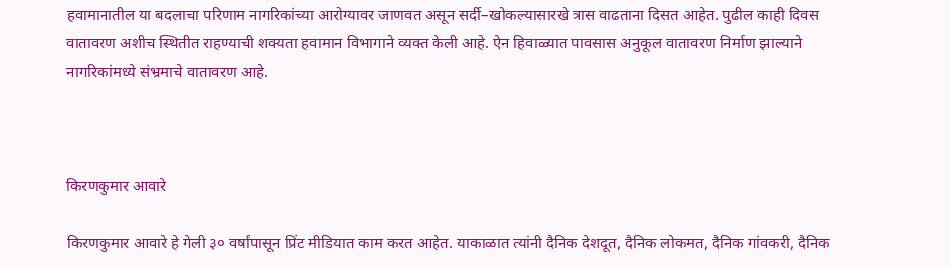हवामानातील या बदलाचा परिणाम नागरिकांच्या आरोग्यावर जाणवत असून सर्दी–खोकल्यासारखे त्रास वाढताना दिसत आहेत. पुढील काही दिवस वातावरण अशीच स्थितीत राहण्याची शक्यता हवामान विभागाने व्यक्त केली आहे. ऐन हिवाळ्यात पावसास अनुकूल वातावरण निर्माण झाल्याने नागरिकांमध्ये संभ्रमाचे वातावरण आहे.



किरणकुमार आवारे

किरणकुमार आवारे हे गेली ३० वर्षांपासून प्रिंट मीडियात काम करत आहेत. याकाळात त्यांनी दैनिक देशदूत, दैनिक लोकमत, दैनिक गांवकरी, दैनिक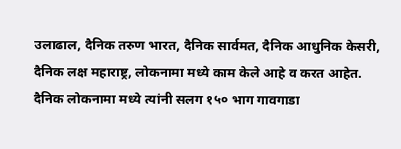उलाढाल, दैनिक तरुण भारत, दैनिक सार्वमत, दैनिक आधुनिक केसरी, दैनिक लक्ष महाराष्ट्र, लोकनामा मध्ये काम केले आहे व करत आहेत. दैनिक लोकनामा मध्ये त्यांनी सलग १५० भाग गावगाडा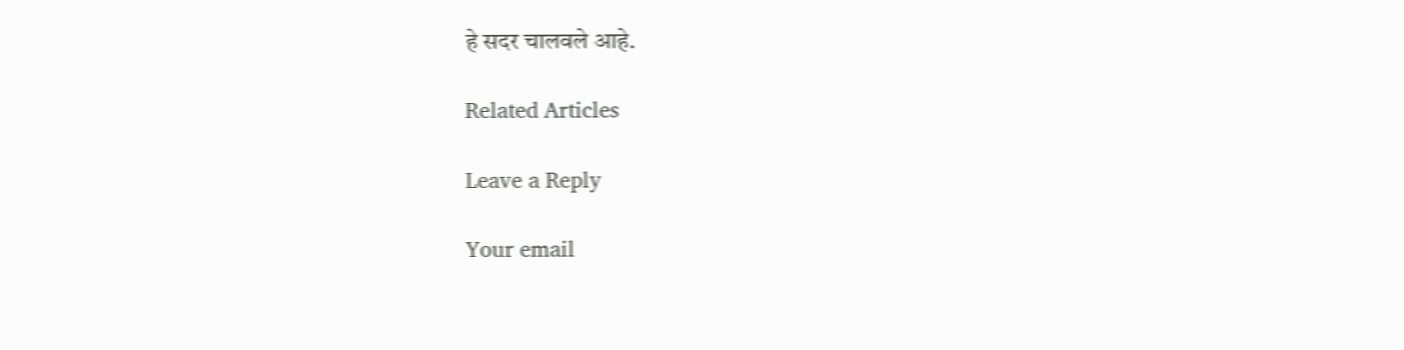हे सदर चालवले आहे.

Related Articles

Leave a Reply

Your email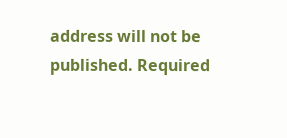address will not be published. Required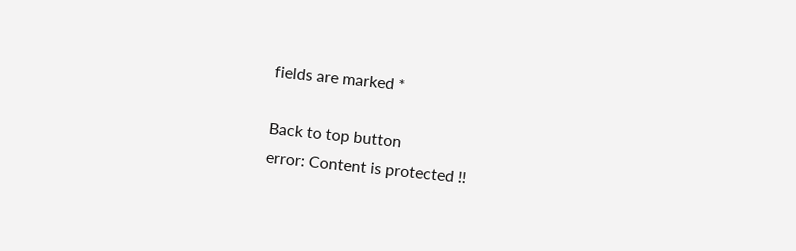fields are marked *

Back to top button
error: Content is protected !!